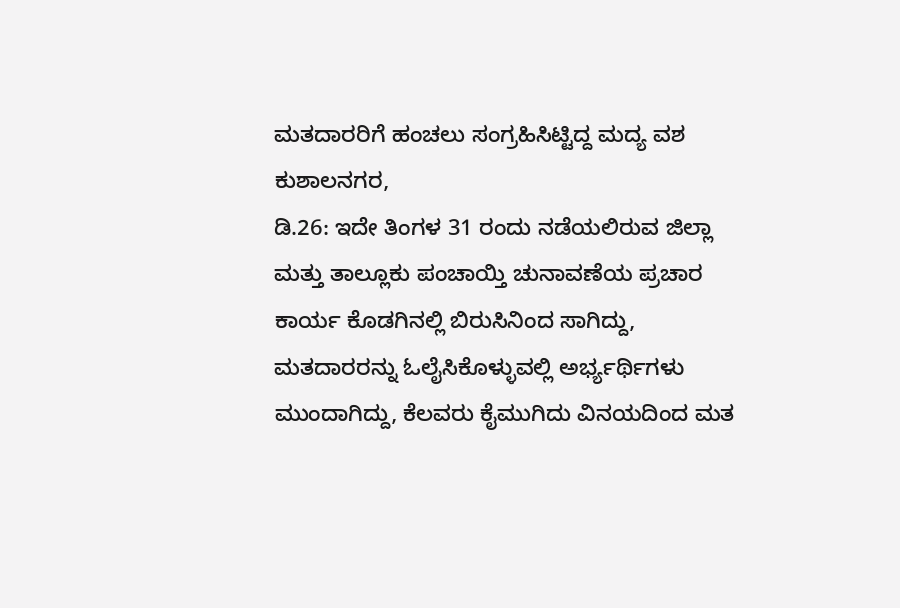ಮತದಾರರಿಗೆ ಹಂಚಲು ಸಂಗ್ರಹಿಸಿಟ್ಟಿದ್ದ ಮದ್ಯ ವಶ
ಕುಶಾಲನಗರ,
ಡಿ.26: ಇದೇ ತಿಂಗಳ 31 ರಂದು ನಡೆಯಲಿರುವ ಜಿಲ್ಲಾ ಮತ್ತು ತಾಲ್ಲೂಕು ಪಂಚಾಯ್ತಿ ಚುನಾವಣೆಯ ಪ್ರಚಾರ ಕಾರ್ಯ ಕೊಡಗಿನಲ್ಲಿ ಬಿರುಸಿನಿಂದ ಸಾಗಿದ್ದು, ಮತದಾರರನ್ನು ಓಲೈಸಿಕೊಳ್ಳುವಲ್ಲಿ ಅರ್ಭ್ಯರ್ಥಿಗಳು ಮುಂದಾಗಿದ್ದು, ಕೆಲವರು ಕೈಮುಗಿದು ವಿನಯದಿಂದ ಮತ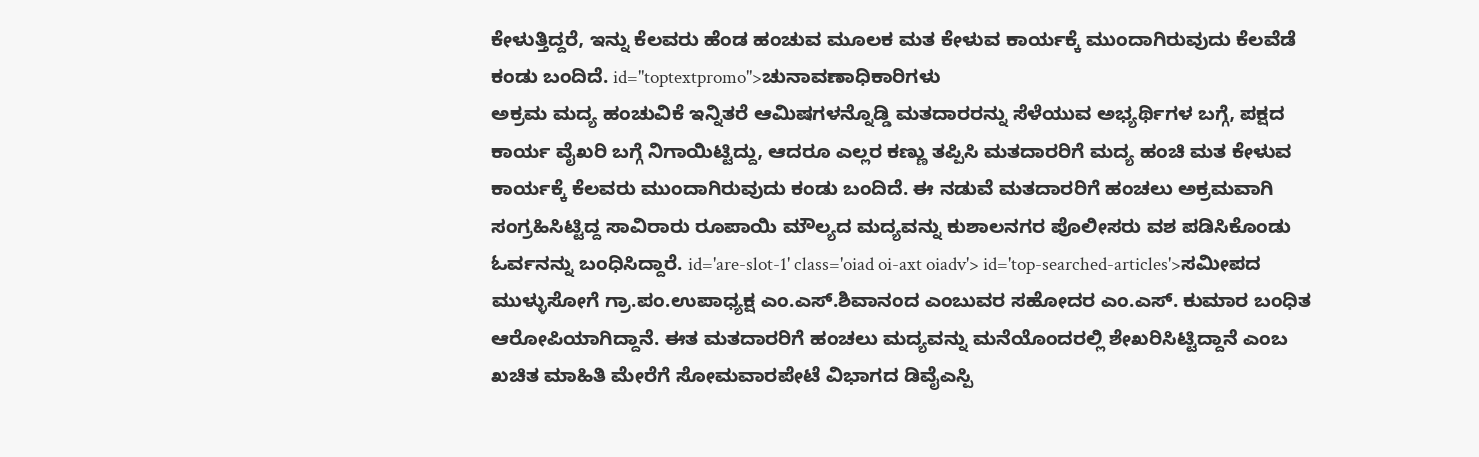ಕೇಳುತ್ತಿದ್ದರೆ, ಇನ್ನು ಕೆಲವರು ಹೆಂಡ ಹಂಚುವ ಮೂಲಕ ಮತ ಕೇಳುವ ಕಾರ್ಯಕ್ಕೆ ಮುಂದಾಗಿರುವುದು ಕೆಲವೆಡೆ ಕಂಡು ಬಂದಿದೆ. id="toptextpromo">ಚುನಾವಣಾಧಿಕಾರಿಗಳು
ಅಕ್ರಮ ಮದ್ಯ ಹಂಚುವಿಕೆ ಇನ್ನಿತರೆ ಆಮಿಷಗಳನ್ನೊಡ್ಡಿ ಮತದಾರರನ್ನು ಸೆಳೆಯುವ ಅಭ್ಯರ್ಥಿಗಳ ಬಗ್ಗೆ, ಪಕ್ಷದ ಕಾರ್ಯ ವೈಖರಿ ಬಗ್ಗೆ ನಿಗಾಯಿಟ್ಟಿದ್ದು, ಆದರೂ ಎಲ್ಲರ ಕಣ್ಣು ತಪ್ಪಿಸಿ ಮತದಾರರಿಗೆ ಮದ್ಯ ಹಂಚಿ ಮತ ಕೇಳುವ ಕಾರ್ಯಕ್ಕೆ ಕೆಲವರು ಮುಂದಾಗಿರುವುದು ಕಂಡು ಬಂದಿದೆ. ಈ ನಡುವೆ ಮತದಾರರಿಗೆ ಹಂಚಲು ಅಕ್ರಮವಾಗಿ ಸಂಗ್ರಹಿಸಿಟ್ಟಿದ್ದ ಸಾವಿರಾರು ರೂಪಾಯಿ ಮೌಲ್ಯದ ಮದ್ಯವನ್ನು ಕುಶಾಲನಗರ ಪೊಲೀಸರು ವಶ ಪಡಿಸಿಕೊಂಡು ಓರ್ವನನ್ನು ಬಂಧಿಸಿದ್ದಾರೆ. id='are-slot-1' class='oiad oi-axt oiadv'> id='top-searched-articles'>ಸಮೀಪದ
ಮುಳ್ಳುಸೋಗೆ ಗ್ರಾ.ಪಂ.ಉಪಾಧ್ಯಕ್ಷ ಎಂ.ಎಸ್.ಶಿವಾನಂದ ಎಂಬುವರ ಸಹೋದರ ಎಂ.ಎಸ್. ಕುಮಾರ ಬಂಧಿತ ಆರೋಪಿಯಾಗಿದ್ದಾನೆ. ಈತ ಮತದಾರರಿಗೆ ಹಂಚಲು ಮದ್ಯವನ್ನು ಮನೆಯೊಂದರಲ್ಲಿ ಶೇಖರಿಸಿಟ್ಟಿದ್ದಾನೆ ಎಂಬ ಖಚಿತ ಮಾಹಿತಿ ಮೇರೆಗೆ ಸೋಮವಾರಪೇಟೆ ವಿಭಾಗದ ಡಿವೈಎಸ್ಪಿ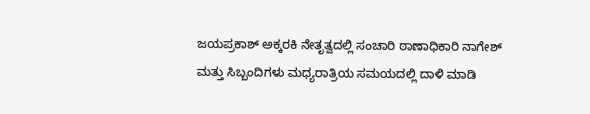ಜಯಪ್ರಕಾಶ್ ಅಕ್ಕರಕಿ ನೇತೃತ್ವದಲ್ಲಿ ಸಂಚಾರಿ ಠಾಣಾಧಿಕಾರಿ ನಾಗೇಶ್ ಮತ್ತು ಸಿಬ್ಬಂದಿಗಳು ಮಧ್ಯರಾತ್ರಿಯ ಸಮಯದಲ್ಲಿ ದಾಳಿ ಮಾಡಿ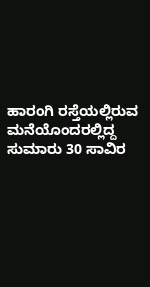ಹಾರಂಗಿ ರಸ್ತೆಯಲ್ಲಿರುವ ಮನೆಯೊಂದರಲ್ಲಿದ್ದ ಸುಮಾರು 30 ಸಾವಿರ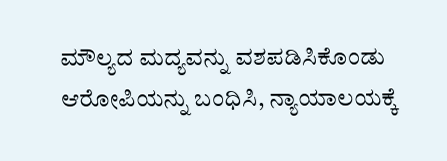ಮೌಲ್ಯದ ಮದ್ಯವನ್ನು ವಶಪಡಿಸಿಕೊಂಡು ಆರೋಪಿಯನ್ನು ಬಂಧಿಸಿ, ನ್ಯಾಯಾಲಯಕ್ಕೆ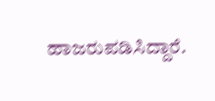ಹಾಜರುಪಡಿಸಿದ್ದಾರೆ.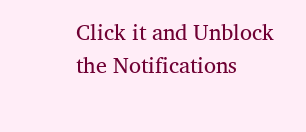Click it and Unblock the Notifications